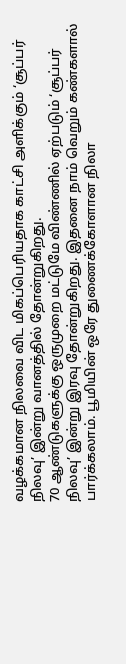வழக்கமான நிலவை விட மிகப்பெரியதாக காட்சி அளிக்கும் ‘சூப்பர் நிலவு’ இன்று வானத்தில் தோன்றுகிறது.
70 ஆண்டுகளுக்கு ஒருமுறை மட்டுமே விண்ணில் ஏற்படும் ‘சூப்பர் நிலவு’ இன்று இரவு தோன்றுகிறது. இதனை நாம் வெறும் கண்களால் பார்க்கலாம். பூமியின் ஒரே துணைக்கோளான நிலா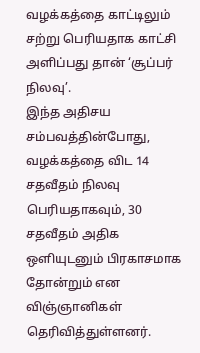வழக்கத்தை காட்டிலும் சற்று பெரியதாக காட்சி அளிப்பது தான் ‘சூப்பர் நிலவு’.
இந்த அதிசய சம்பவத்தின்போது, வழக்கத்தை விட 14 சதவீதம் நிலவு பெரியதாகவும், 30 சதவீதம் அதிக ஒளியுடனும் பிரகாசமாக தோன்றும் என விஞ்ஞானிகள் தெரிவித்துள்ளனர்.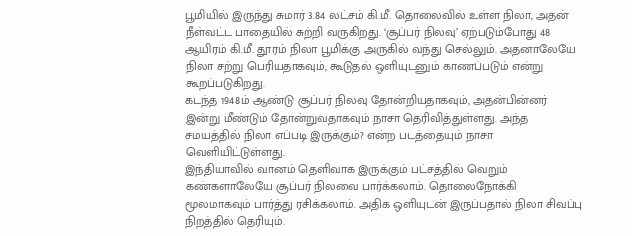பூமியில் இருந்து சுமார் 3.84 லட்சம் கி.மீ. தொலைவில் உள்ள நிலா, அதன் நீள்வட்ட பாதையில் சுற்றி வருகிறது. ‘சூப்பர் நிலவு’ ஏற்படும்போது 48 ஆயிரம் கி.மீ. தூரம் நிலா பூமிக்கு அருகில் வந்து செல்லும். அதனாலேயே நிலா சற்று பெரியதாகவும், கூடுதல் ஒளியுடனும் காணப்படும் என்று கூறப்படுகிறது.
கடந்த 1948ம் ஆண்டு சூப்பர் நிலவு தோன்றியதாகவும், அதன்பின்னர் இன்று மீண்டும் தோன்றுவதாகவும் நாசா தெரிவித்துள்ளது. அந்த சமயத்தில் நிலா எப்படி இருக்கும்? என்ற படத்தையும் நாசா வெளியிட்டுள்ளது.
இந்தியாவில் வானம் தெளிவாக இருக்கும் பட்சத்தில் வெறும் கண்களாலேயே சூப்பர் நிலவை பார்க்கலாம். தொலைநோக்கி மூலமாகவும் பார்த்து ரசிக்கலாம். அதிக ஒளியுடன் இருப்பதால் நிலா சிவப்பு நிறத்தில் தெரியும்.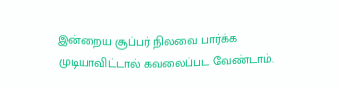இன்றைய சூப்பர் நிலவை பார்க்க முடியாவிட்டால் கவலைப்பட வேண்டாம்.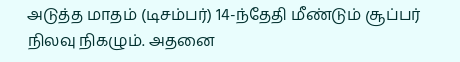அடுத்த மாதம் (டிசம்பர்) 14-ந்தேதி மீண்டும் சூப்பர் நிலவு நிகழும். அதனை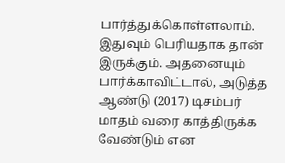பார்த்துக்கொள்ளலாம். இதுவும் பெரியதாக தான் இருக்கும். அதனையும் பார்க்காவிட்டால், அடுத்த ஆண்டு (2017) டிசம்பர் மாதம் வரை காத்திருக்க வேண்டும் என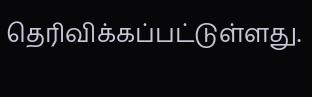தெரிவிக்கப்பட்டுள்ளது.